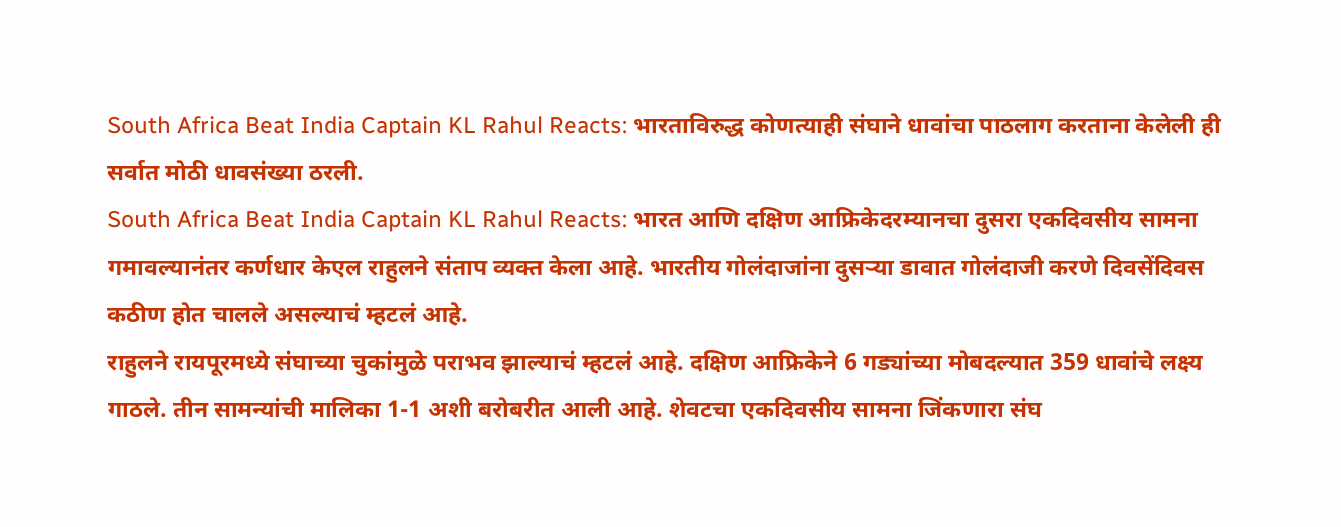South Africa Beat India Captain KL Rahul Reacts: भारताविरुद्ध कोणत्याही संघाने धावांचा पाठलाग करताना केलेली ही सर्वात मोठी धावसंख्या ठरली.
South Africa Beat India Captain KL Rahul Reacts: भारत आणि दक्षिण आफ्रिकेदरम्यानचा दुसरा एकदिवसीय सामना गमावल्यानंतर कर्णधार केएल राहुलने संताप व्यक्त केला आहे. भारतीय गोलंदाजांना दुसऱ्या डावात गोलंदाजी करणे दिवसेंदिवस कठीण होत चालले असल्याचं म्हटलं आहे.
राहुलने रायपूरमध्ये संघाच्या चुकांमुळे पराभव झाल्याचं म्हटलं आहे. दक्षिण आफ्रिकेने 6 गड्यांच्या मोबदल्यात 359 धावांचे लक्ष्य गाठले. तीन सामन्यांची मालिका 1-1 अशी बरोबरीत आली आहे. शेवटचा एकदिवसीय सामना जिंकणारा संघ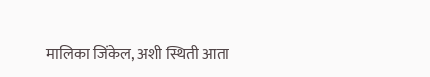मालिका जिंकेल, अशी स्थिती आता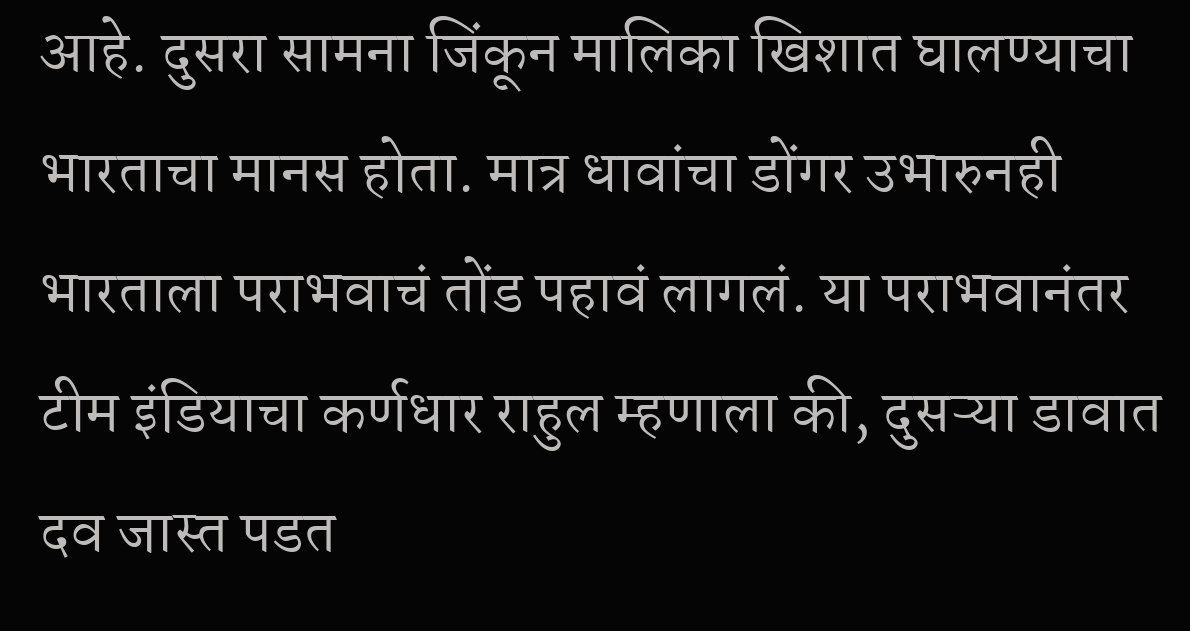आहे. दुसरा सामना जिंकून मालिका खिशात घालण्याचा भारताचा मानस होता. मात्र धावांचा डोंगर उभारुनही भारताला पराभवाचं तोंड पहावं लागलं. या पराभवानंतर टीम इंडियाचा कर्णधार राहुल म्हणाला की, दुसऱ्या डावात दव जास्त पडत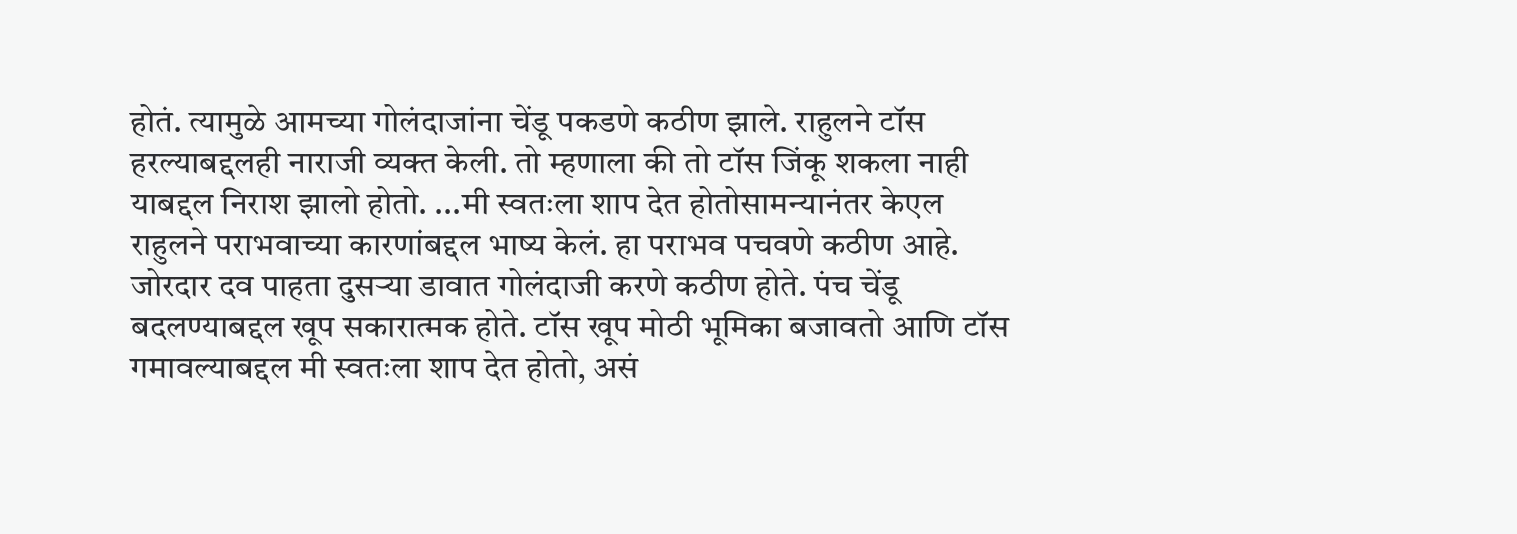होतं. त्यामुळे आमच्या गोलंदाजांना चेंडू पकडणे कठीण झाले. राहुलने टॉस हरल्याबद्दलही नाराजी व्यक्त केली. तो म्हणाला की तो टॉस जिंकू शकला नाही याबद्दल निराश झालो होतो. ...मी स्वतःला शाप देत होतोसामन्यानंतर केएल राहुलने पराभवाच्या कारणांबद्दल भाष्य केलं. हा पराभव पचवणे कठीण आहे. जोरदार दव पाहता दुसऱ्या डावात गोलंदाजी करणे कठीण होते. पंच चेंडू बदलण्याबद्दल खूप सकारात्मक होते. टॉस खूप मोठी भूमिका बजावतो आणि टॉस गमावल्याबद्दल मी स्वतःला शाप देत होतो, असं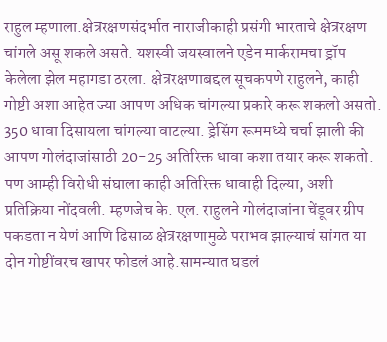राहुल म्हणाला.क्षेत्ररक्षणसंदर्भात नाराजीकाही प्रसंगी भारताचे क्षेत्ररक्षण चांगले असू शकले असते. यशस्वी जयस्वालने एडेन मार्करामचा ड्रॉप केलेला झेल महागडा ठरला. क्षेत्ररक्षणाबद्दल सूचकपणे राहुलने, काही गोष्टी अशा आहेत ज्या आपण अधिक चांगल्या प्रकारे करू शकलो असतो. 350 धावा दिसायला चांगल्या वाटल्या. ड्रेसिंग रूममध्ये चर्चा झाली की आपण गोलंदाजांसाठी 20-25 अतिरिक्त धावा कशा तयार करू शकतो. पण आम्ही विरोधी संघाला काही अतिरिक्त धावाही दिल्या, अशी प्रतिक्रिया नोंदवली. म्हणजेच के. एल. राहुलने गोलंदाजांना चेंडूवर ग्रीप पकडता न येणं आणि ढिसाळ क्षेत्ररक्षणामुळे पराभव झाल्याचं सांगत या दोन गोष्टींवरच खापर फोडलं आहे.सामन्यात घडलं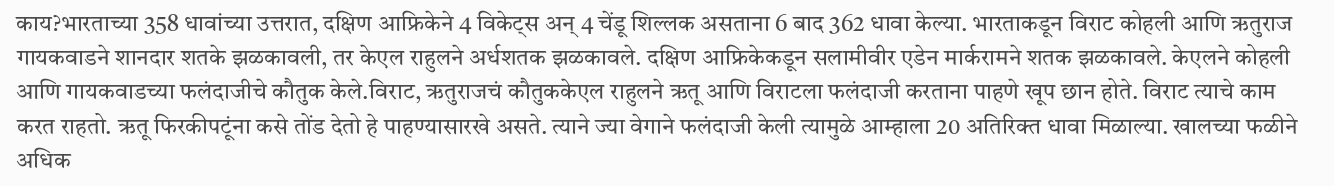काय?भारताच्या 358 धावांच्या उत्तरात, दक्षिण आफ्रिकेने 4 विकेट्स अन् 4 चेंडू शिल्लक असताना 6 बाद 362 धावा केल्या. भारताकडून विराट कोहली आणि ऋतुराज गायकवाडने शानदार शतके झळकावली, तर केएल राहुलने अर्धशतक झळकावले. दक्षिण आफ्रिकेकडून सलामीवीर एडेन मार्करामने शतक झळकावले. केएलने कोहली आणि गायकवाडच्या फलंदाजीचे कौतुक केले.विराट, ऋतुराजचं कौतुककेएल राहुलने ऋतू आणि विराटला फलंदाजी करताना पाहणे खूप छान होते. विराट त्याचे काम करत राहतो. ऋतू फिरकीपटूंना कसे तोंड देतो हे पाहण्यासारखे असते. त्याने ज्या वेगाने फलंदाजी केली त्यामुळे आम्हाला 20 अतिरिक्त धावा मिळाल्या. खालच्या फळीने अधिक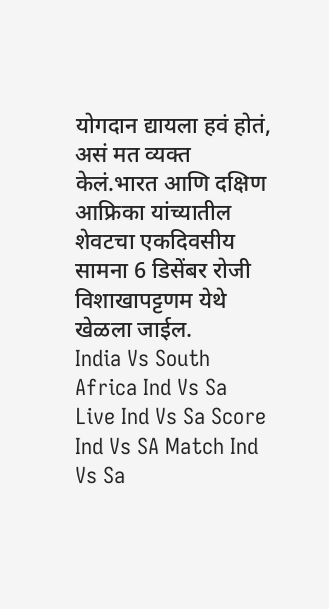योगदान द्यायला हवं होतं, असं मत व्यक्त केलं.भारत आणि दक्षिण आफ्रिका यांच्यातील शेवटचा एकदिवसीय सामना 6 डिसेंबर रोजी विशाखापट्टणम येथे खेळला जाईल.
India Vs South Africa Ind Vs Sa Live Ind Vs Sa Score Ind Vs SA Match Ind Vs Sa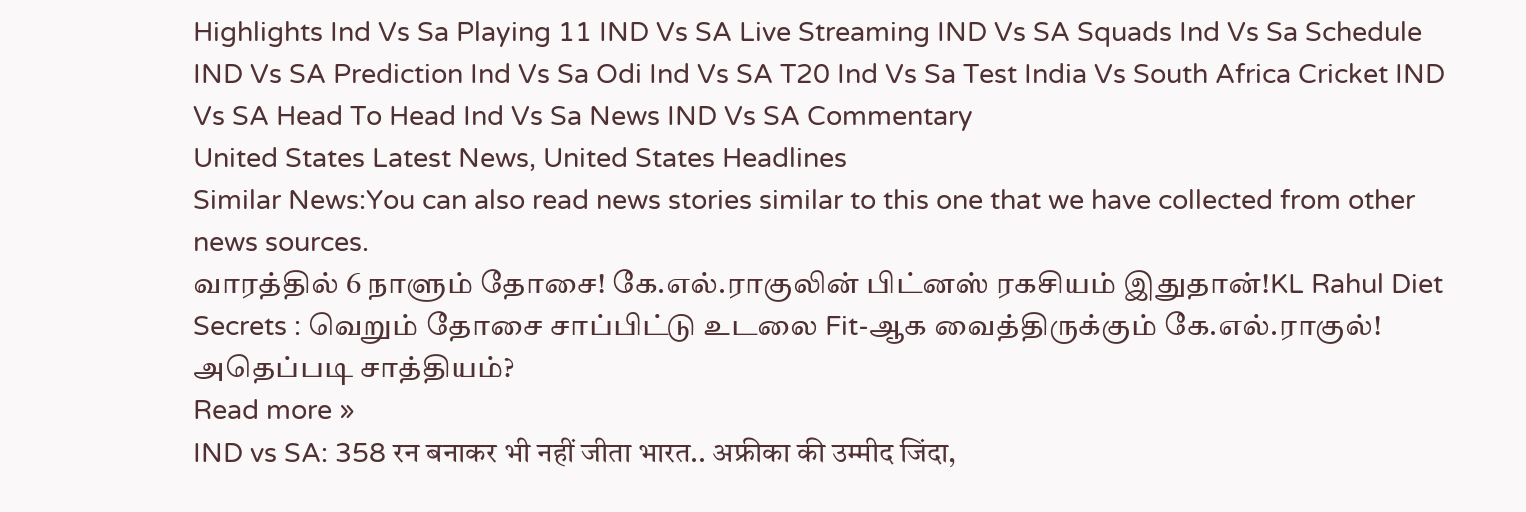Highlights Ind Vs Sa Playing 11 IND Vs SA Live Streaming IND Vs SA Squads Ind Vs Sa Schedule IND Vs SA Prediction Ind Vs Sa Odi Ind Vs SA T20 Ind Vs Sa Test India Vs South Africa Cricket IND Vs SA Head To Head Ind Vs Sa News IND Vs SA Commentary
United States Latest News, United States Headlines
Similar News:You can also read news stories similar to this one that we have collected from other news sources.
வாரத்தில் 6 நாளும் தோசை! கே.எல்.ராகுலின் பிட்னஸ் ரகசியம் இதுதான்!KL Rahul Diet Secrets : வெறும் தோசை சாப்பிட்டு உடலை Fit-ஆக வைத்திருக்கும் கே.எல்.ராகுல்! அதெப்படி சாத்தியம்?
Read more »
IND vs SA: 358 रन बनाकर भी नहीं जीता भारत.. अफ्रीका की उम्मीद जिंदा,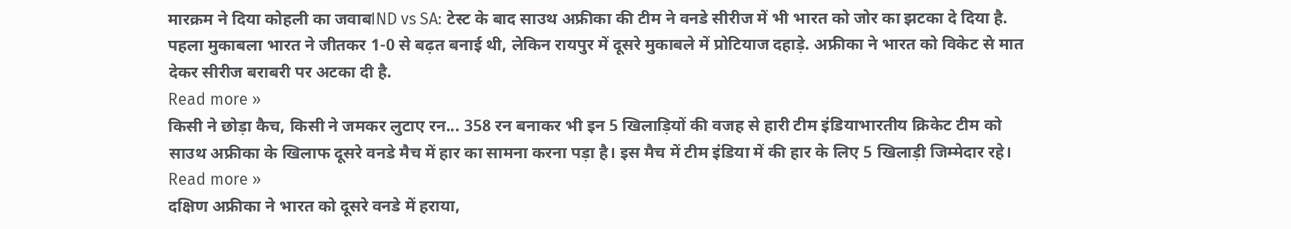मारक्रम ने दिया कोहली का जवाबIND vs SA: टेस्ट के बाद साउथ अफ्रीका की टीम ने वनडे सीरीज में भी भारत को जोर का झटका दे दिया है. पहला मुकाबला भारत ने जीतकर 1-0 से बढ़त बनाई थी, लेकिन रायपुर में दूसरे मुकाबले में प्रोटियाज दहाड़े. अफ्रीका ने भारत को विकेट से मात देकर सीरीज बराबरी पर अटका दी है.
Read more »
किसी ने छोड़ा कैच, किसी ने जमकर लुटाए रन... 358 रन बनाकर भी इन 5 खिलाड़ियों की वजह से हारी टीम इंडियाभारतीय क्रिकेट टीम को साउथ अफ्रीका के खिलाफ दूसरे वनडे मैच में हार का सामना करना पड़ा है। इस मैच में टीम इंडिया में की हार के लिए 5 खिलाड़ी जिम्मेदार रहे।
Read more »
दक्षिण अफ्रीका ने भारत को दूसरे वनडे में हराया,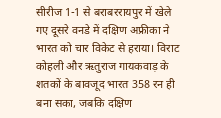सीरीज 1-1 से बराबररायपुर में खेले गए दूसरे वनडे में दक्षिण अफ्रीका ने भारत को चार विकेट से हराया। विराट कोहली और ऋतुराज गायकवाड़ के शतकों के बावजूद भारत 358 रन ही बना सका, जबकि दक्षिण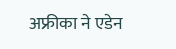अफ्रीका ने एडेन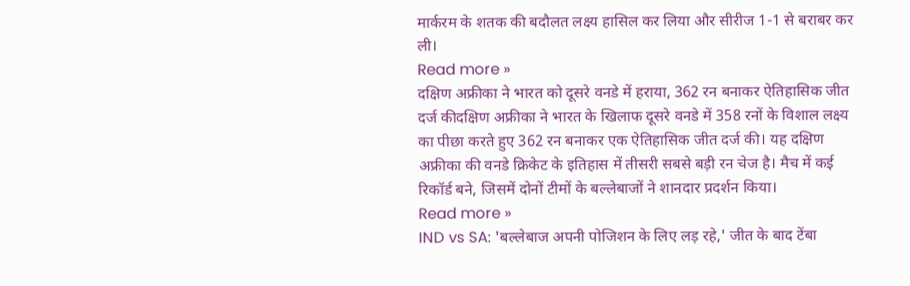मार्करम के शतक की बदौलत लक्ष्य हासिल कर लिया और सीरीज 1-1 से बराबर कर ली।
Read more »
दक्षिण अफ्रीका ने भारत को दूसरे वनडे में हराया, 362 रन बनाकर ऐतिहासिक जीत दर्ज कीदक्षिण अफ्रीका ने भारत के खिलाफ दूसरे वनडे में 358 रनों के विशाल लक्ष्य का पीछा करते हुए 362 रन बनाकर एक ऐतिहासिक जीत दर्ज की। यह दक्षिण अफ्रीका की वनडे क्रिकेट के इतिहास में तीसरी सबसे बड़ी रन चेज है। मैच में कई रिकॉर्ड बने, जिसमें दोनों टीमों के बल्लेबाजों ने शानदार प्रदर्शन किया।
Read more »
IND vs SA: 'बल्लेबाज अपनी पोजिशन के लिए लड़ रहे,' जीत के बाद टेंबा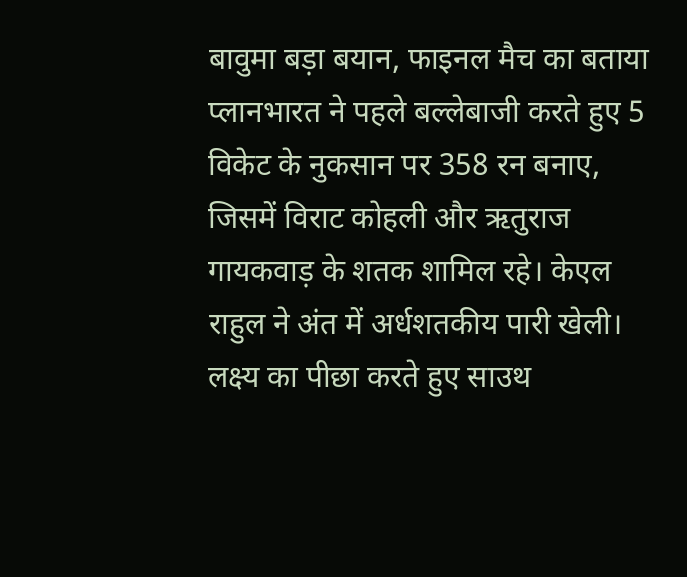बावुमा बड़ा बयान, फाइनल मैच का बताया प्लानभारत ने पहले बल्लेबाजी करते हुए 5 विकेट के नुकसान पर 358 रन बनाए, जिसमें विराट कोहली और ऋतुराज गायकवाड़ के शतक शामिल रहे। केएल राहुल ने अंत में अर्धशतकीय पारी खेली। लक्ष्य का पीछा करते हुए साउथ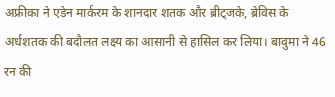अफ्रीका ने एडेन मार्करम के शानदार शतक और ब्रीट्जके, ब्रेविस के अर्धशतक की बदौलत लक्ष्य का आसानी से हासिल कर लिया। बावुमा ने 46 रन की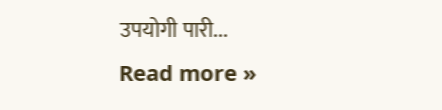उपयोगी पारी...
Read more »